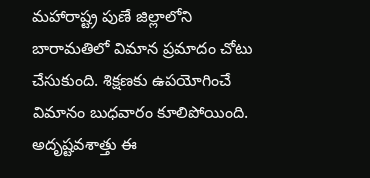మహారాష్ట్ర పుణే జిల్లాలోని బారామతిలో విమాన ప్రమాదం చోటు చేసుకుంది. శిక్షణకు ఉపయోగించే విమానం బుధవారం కూలిపోయింది. అదృష్టవశాత్తు ఈ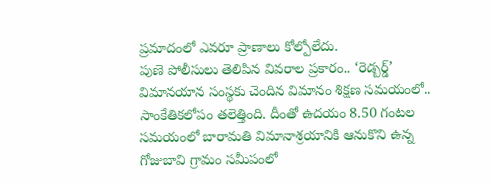ప్రమాదంలో ఎవరూ ప్రాణాలు కోల్పోలేదు.
పుణె పోలీసులు తెలిపిన వివరాల ప్రకారం.. ‘రెడ్బర్డ్’ విమానయాన సంస్థకు చెందిన విమానం శిక్షణ సమయంలో.. సాంకేతికలోపం తలెత్తింది. దీంతో ఉదయం 8.50 గంటల సమయంలో బారామతి విమానాశ్రయానికి ఆనుకొని ఉన్న గోజుబావి గ్రామం సమీపంలో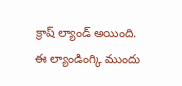క్రాష్ ల్యాండ్ అయింది. ఈ ల్యాండింగ్కి ముందు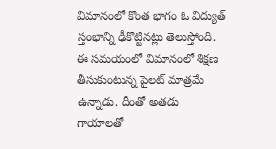విమానంలో కొంత భాగం ఓ విద్యుత్ స్తంభాన్ని ఢీకొట్టినట్లు తెలుస్తోంది. ఈ సమయంలో విమానంలో శిక్షణ తీసుకుంటున్న పైలట్ మాత్రమే ఉన్నాడు. దీంతో అతడు గాయాలతో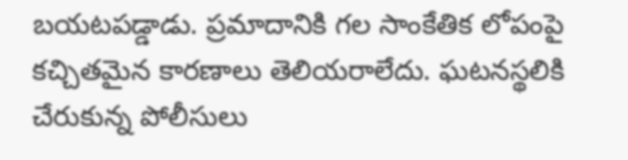బయటపడ్డాడు. ప్రమాదానికి గల సాంకేతిక లోపంపై కచ్చితమైన కారణాలు తెలియరాలేదు. ఘటనస్థలికి చేరుకున్న పోలీసులు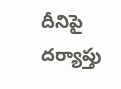దీనిపై దర్యాప్తు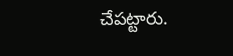చేపట్టారు.